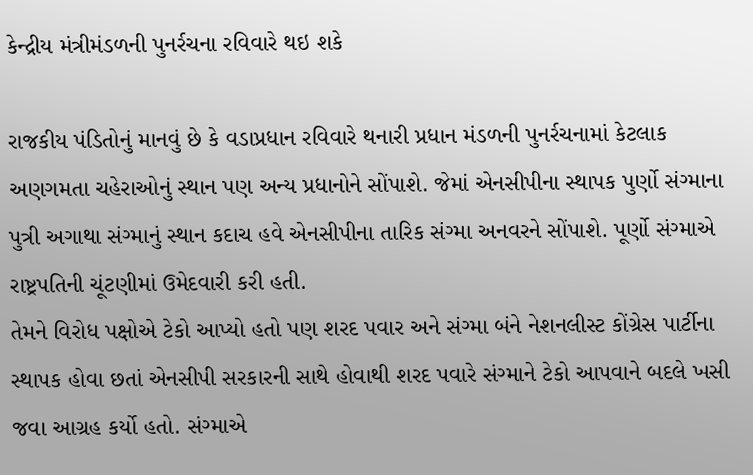કેન્દ્રીય મંત્રીમંડળની પુનર્રચના રવિવારે થઇ શકે

રાજકીય પંડિતોનું માનવું છે કે વડાપ્રધાન રવિવારે થનારી પ્રધાન મંડળની પુનર્રચનામાં કેટલાક અણગમતા ચહેરાઓનું સ્થાન પણ અન્ય પ્રધાનોને સોંપાશે. જેમાં એનસીપીના સ્થાપક પુર્ણો સંગ્માના પુત્રી અગાથા સંગ્માનું સ્થાન કદાચ હવે એનસીપીના તારિક સંગ્મા અનવરને સોંપાશે. પૂર્ણો સંગ્માએ રાષ્ટ્રપતિની ચૂંટણીમાં ઉમેદવારી કરી હતી.
તેમને વિરોધ પક્ષોએ ટેકો આપ્યો હતો પણ શરદ પવાર અને સંગ્મા બંને નેશનલીસ્ટ કોંગ્રેસ પાર્ટીના સ્થાપક હોવા છતાં એનસીપી સરકારની સાથે હોવાથી શરદ પવારે સંગ્માને ટેકો આપવાને બદલે ખસી જવા આગ્રહ કર્યો હતો. સંગ્માએ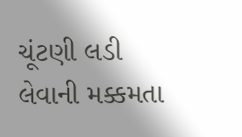ચૂંટણી લડી લેવાની મક્કમતા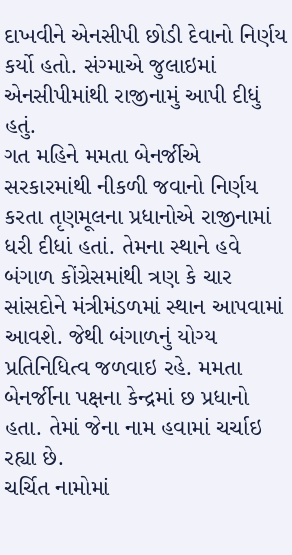દાખવીને એનસીપી છોડી દેવાનો નિર્ણય કર્યો હતો. સંગ્માએ જુલાઇમાં એનસીપીમાંથી રાજીનામું આપી દીધું હતું.
ગત મહિને મમતા બેનર્જીએ સરકારમાંથી નીકળી જવાનો નિર્ણય કરતા તૃણમૂલના પ્રધાનોએ રાજીનામાં ધરી દીધાં હતાં. તેમના સ્થાને હવે બંગાળ કોંગ્રેસમાંથી ત્રણ કે ચાર સાંસદોને મંત્રીમંડળમાં સ્થાન આપવામાં આવશે. જેથી બંગાળનું યોગ્ય પ્રતિનિધિત્વ જળવાઇ રહે. મમતા બેનર્જીના પક્ષના કેન્દ્રમાં છ પ્રધાનો હતા. તેમાં જેના નામ હવામાં ચર્ચાઇ રહ્યા છે.
ચર્ચિત નામોમાં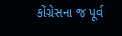કોંગ્રેસના જ પૂર્વ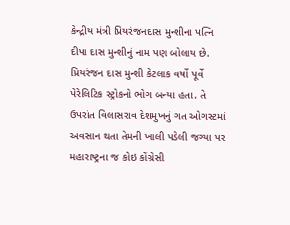કેન્દ્રીય મંત્રી પ્રિયરંજનદાસ મુન્શીના પત્નિ દીપા દાસ મુન્શીનું નામ પણ બોલાય છે. પ્રિયરંજન દાસ મુન્શી કેટલાક વર્ષો પૂર્વે પેરેલિટિક સ્ટ્રોકનો ભોગ બન્યા હતા. તે ઉપરાંત વિલાસરાવ દેશમુખનું ગત ઓગસ્ટમાં અવસાન થતા તેમની ખાલી પડેલી જગ્યા પર મહારાષ્ટ્રના જ કોઇ કોંગ્રેસી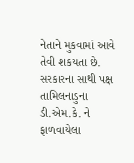નેતાને મુકવામાં આવે તેવી શકયતા છે.
સરકારના સાથી પક્ષ તામિલનાડુના ડી.એમ.કે. ને ફાળવાયેલા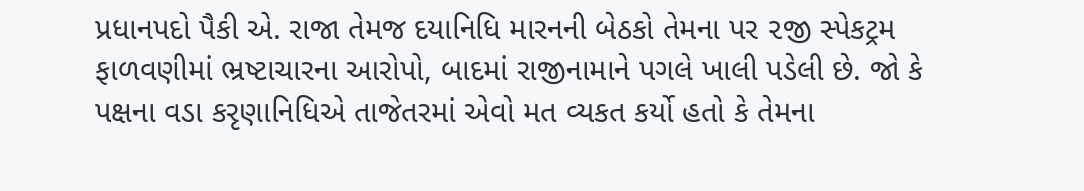પ્રધાનપદો પૈકી એ. રાજા તેમજ દયાનિધિ મારનની બેઠકો તેમના પર ૨જી સ્પેકટ્રમ ફાળવણીમાં ભ્રષ્ટાચારના આરોપો, બાદમાં રાજીનામાને પગલે ખાલી પડેલી છે. જો કે પક્ષના વડા કરૃણાનિધિએ તાજેતરમાં એવો મત વ્યકત કર્યો હતો કે તેમના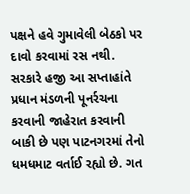પક્ષને હવે ગુમાવેલી બેઠકો પર દાવો કરવામાં રસ નથી.
સરકારે હજી આ સપ્તાહાંતે પ્રધાન મંડળની પૂનર્રચના કરવાની જાહેરાત કરવાની બાકી છે પણ પાટનગરમાં તેનો ધમધમાટ વર્તાઈ રહ્યો છે. ગત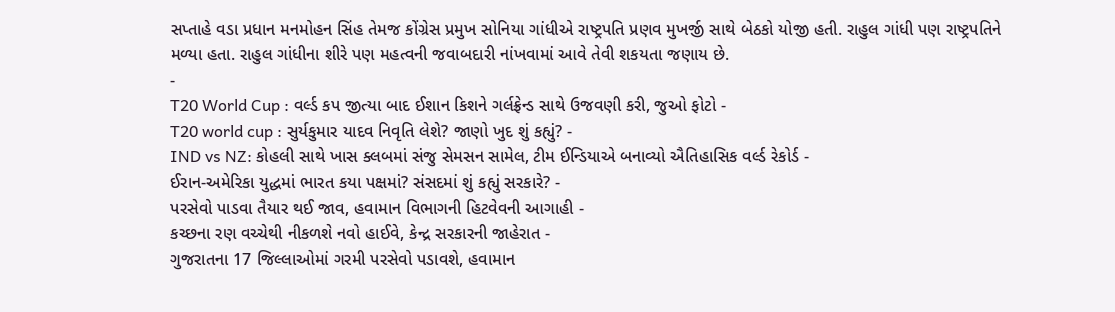સપ્તાહે વડા પ્રધાન મનમોહન સિંહ તેમજ કોંગ્રેસ પ્રમુખ સોનિયા ગાંધીએ રાષ્ટ્રપતિ પ્રણવ મુખર્જી સાથે બેઠકો યોજી હતી. રાહુલ ગાંધી પણ રાષ્ટ્રપતિને મળ્યા હતા. રાહુલ ગાંધીના શીરે પણ મહત્વની જવાબદારી નાંખવામાં આવે તેવી શકયતા જણાય છે.
-
T20 World Cup : વર્લ્ડ કપ જીત્યા બાદ ઈશાન કિશને ગર્લફ્રેન્ડ સાથે ઉજવણી કરી, જુઓ ફોટો -
T20 world cup : સુર્યકુમાર યાદવ નિવૃતિ લેશે? જાણો ખુદ શું કહ્યું? -
IND vs NZ: કોહલી સાથે ખાસ ક્લબમાં સંજુ સેમસન સામેલ, ટીમ ઈન્ડિયાએ બનાવ્યો ઐતિહાસિક વર્લ્ડ રેકોર્ડ -
ઈરાન-અમેરિકા યુદ્ધમાં ભારત કયા પક્ષમાં? સંસદમાં શું કહ્યું સરકારે? -
પરસેવો પાડવા તૈયાર થઈ જાવ, હવામાન વિભાગની હિટવેવની આગાહી -
કચ્છના રણ વચ્ચેથી નીકળશે નવો હાઈવે, કેન્દ્ર સરકારની જાહેરાત -
ગુજરાતના 17 જિલ્લાઓમાં ગરમી પરસેવો પડાવશે, હવામાન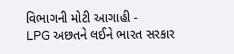વિભાગની મોટી આગાહી -
LPG અછતને લઈને ભારત સરકાર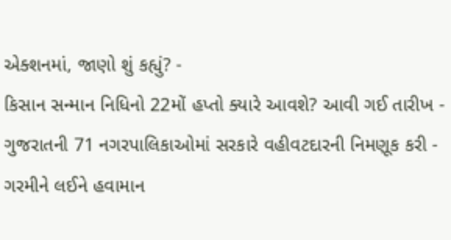એક્શનમાં, જાણો શું કહ્યું? -
કિસાન સન્માન નિધિનો 22મોં હપ્તો ક્યારે આવશે? આવી ગઈ તારીખ -
ગુજરાતની 71 નગરપાલિકાઓમાં સરકારે વહીવટદારની નિમણૂક કરી -
ગરમીને લઈને હવામાન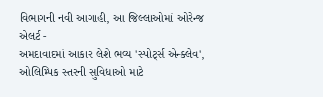વિભાગની નવી આગાહી, આ જિલ્લાઓમાં ઓરેન્જ એલર્ટ -
અમદાવાદમાં આકાર લેશે ભવ્ય 'સ્પોર્ટ્સ એન્ક્લેવ', ઓલિમ્પિક સ્તરની સુવિધાઓ માટે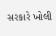સરકારે ખોલી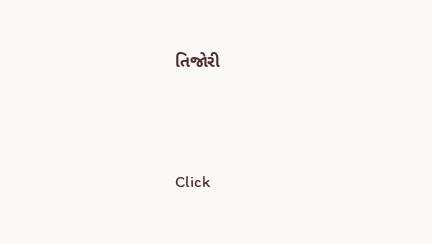તિજોરી




Click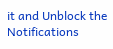it and Unblock the Notifications